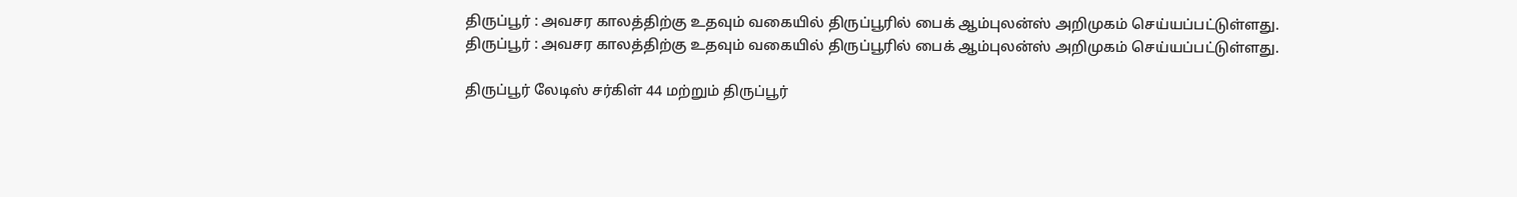திருப்பூர் : அவசர காலத்திற்கு உதவும் வகையில் திருப்பூரில் பைக் ஆம்புலன்ஸ் அறிமுகம் செய்யப்பட்டுள்ளது.
திருப்பூர் : அவசர காலத்திற்கு உதவும் வகையில் திருப்பூரில் பைக் ஆம்புலன்ஸ் அறிமுகம் செய்யப்பட்டுள்ளது.

திருப்பூர் லேடிஸ் சர்கிள் 44 மற்றும் திருப்பூர்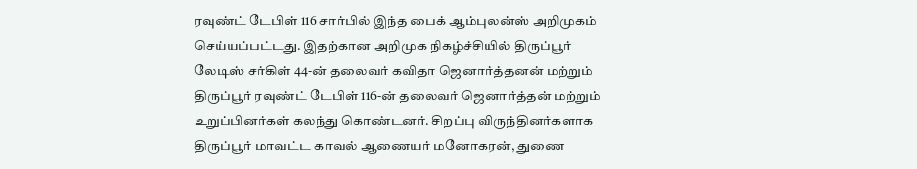ரவுண்ட் டேபிள் 116 சார்பில் இந்த பைக் ஆம்புலன்ஸ் அறிமுகம் செய்யப்பட்டது. இதற்கான அறிமுக நிகழ்ச்சியில் திருப்பூர் லேடிஸ் சர்கிள் 44-ன் தலைவர் கவிதா ஜெனார்த்தனன் மற்றும் திருப்பூர் ரவுண்ட் டேபிள் 116-ன் தலைவர் ஜெனார்த்தன் மற்றும் உறுப்பினர்கள் கலந்து கொண்டனர். சிறப்பு விருந்தினர்களாக திருப்பூர் மாவட்ட காவல் ஆணையர் மனோகரன், துணை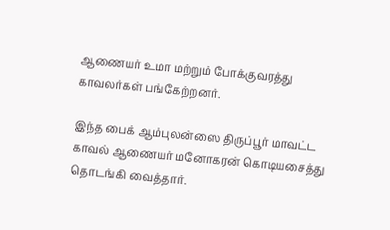ஆணையர் உமா மற்றும் போக்குவரத்து காவலர்கள் பங்கேற்றனர்.

இந்த பைக் ஆம்புலன்ஸை திருப்பூர் மாவட்ட காவல் ஆணையர் மனோகரன் கொடியசைத்து தொடங்கி வைத்தார்.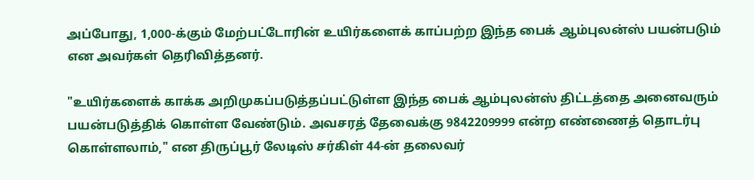அப்போது, 1,000-க்கும் மேற்பட்டோரின் உயிர்களைக் காப்பற்ற இந்த பைக் ஆம்புலன்ஸ் பயன்படும் என அவர்கள் தெரிவித்தனர்.

"உயிர்களைக் காக்க அறிமுகப்படுத்தப்பட்டுள்ள இந்த பைக் ஆம்புலன்ஸ் திட்டத்தை அனைவரும் பயன்படுத்திக் கொள்ள வேண்டும். அவசரத் தேவைக்கு 9842209999 என்ற எண்ணைத் தொடர்பு கொள்ளலாம்," என திருப்பூர் லேடிஸ் சர்கிள் 44-ன் தலைவர்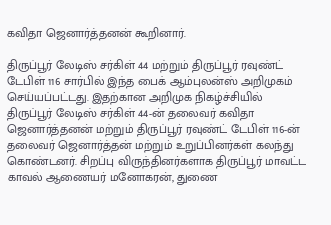கவிதா ஜெனார்த்தனன் கூறினார்.

திருப்பூர் லேடிஸ் சர்கிள் 44 மற்றும் திருப்பூர் ரவுண்ட் டேபிள் 116 சார்பில் இந்த பைக் ஆம்புலன்ஸ் அறிமுகம் செய்யப்பட்டது. இதற்கான அறிமுக நிகழ்ச்சியில் திருப்பூர் லேடிஸ் சர்கிள் 44-ன் தலைவர் கவிதா ஜெனார்த்தனன் மற்றும் திருப்பூர் ரவுண்ட் டேபிள் 116-ன் தலைவர் ஜெனார்த்தன் மற்றும் உறுப்பினர்கள் கலந்து கொண்டனர். சிறப்பு விருந்தினர்களாக திருப்பூர் மாவட்ட காவல் ஆணையர் மனோகரன், துணை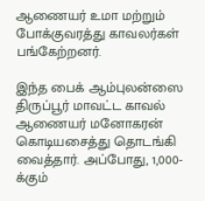ஆணையர் உமா மற்றும் போக்குவரத்து காவலர்கள் பங்கேற்றனர்.

இந்த பைக் ஆம்புலன்ஸை திருப்பூர் மாவட்ட காவல் ஆணையர் மனோகரன் கொடியசைத்து தொடங்கி வைத்தார். அப்போது, 1,000-க்கும்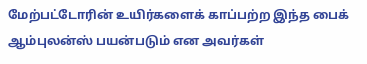மேற்பட்டோரின் உயிர்களைக் காப்பற்ற இந்த பைக் ஆம்புலன்ஸ் பயன்படும் என அவர்கள்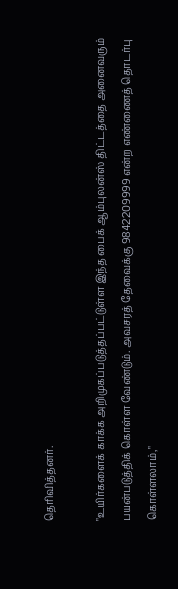தெரிவித்தனர்.

"உயிர்களைக் காக்க அறிமுகப்படுத்தப்பட்டுள்ள இந்த பைக் ஆம்புலன்ஸ் திட்டத்தை அனைவரும் பயன்படுத்திக் கொள்ள வேண்டும். அவசரத் தேவைக்கு 9842209999 என்ற எண்ணைத் தொடர்பு கொள்ளலாம்,"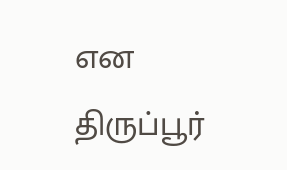என திருப்பூர்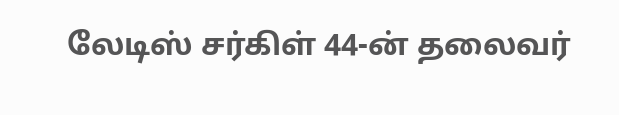லேடிஸ் சர்கிள் 44-ன் தலைவர்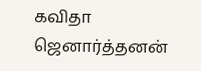கவிதா ஜெனார்த்தனன்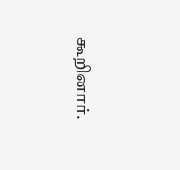கூறினார்.